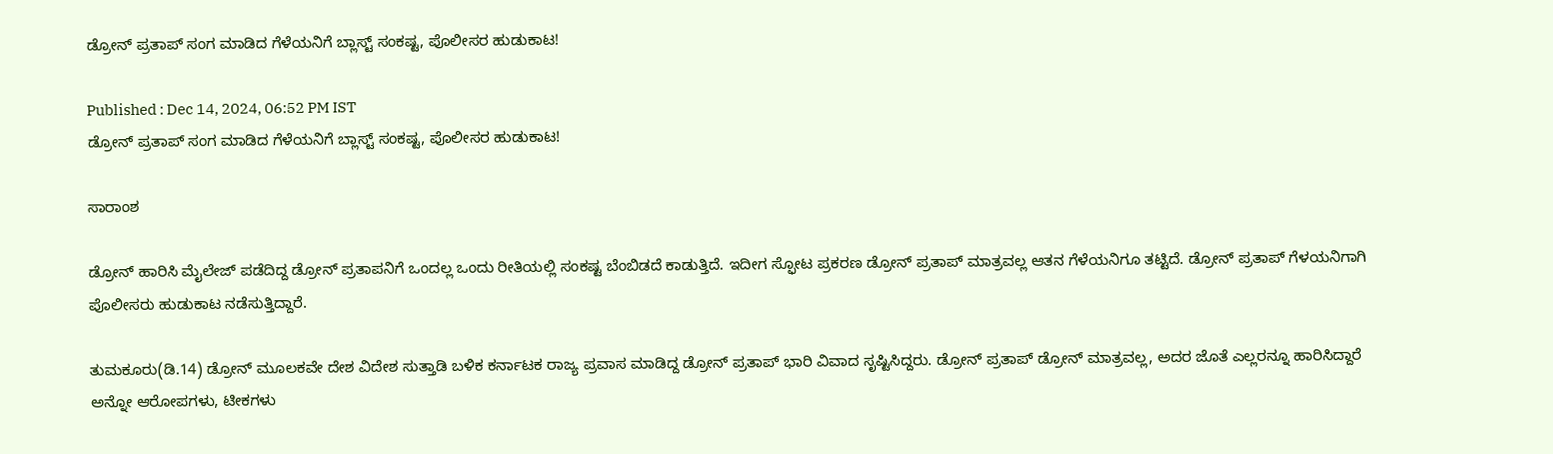ಡ್ರೋನ್ ಪ್ರತಾಪ್ ಸಂಗ ಮಾಡಿದ ಗೆಳೆಯನಿಗೆ ಬ್ಲಾಸ್ಟ್ ಸಂಕಷ್ಟ, ಪೊಲೀಸರ ಹುಡುಕಾಟ!

Published : Dec 14, 2024, 06:52 PM IST
ಡ್ರೋನ್ ಪ್ರತಾಪ್ ಸಂಗ ಮಾಡಿದ ಗೆಳೆಯನಿಗೆ ಬ್ಲಾಸ್ಟ್ ಸಂಕಷ್ಟ, ಪೊಲೀಸರ ಹುಡುಕಾಟ!

ಸಾರಾಂಶ

ಡ್ರೋನ್ ಹಾರಿಸಿ ಮೈಲೇಜ್ ಪಡೆದಿದ್ದ ಡ್ರೋನ್ ಪ್ರತಾಪನಿಗೆ ಒಂದಲ್ಲ ಒಂದು ರೀತಿಯಲ್ಲಿ ಸಂಕಷ್ಟ ಬೆಂಬಿಡದೆ ಕಾಡುತ್ತಿದೆ. ಇದೀಗ ಸ್ಫೋಟ ಪ್ರಕರಣ ಡ್ರೋನ್ ಪ್ರತಾಪ್ ಮಾತ್ರವಲ್ಲ ಆತನ ಗೆಳೆಯನಿಗೂ ತಟ್ಟಿದೆ. ಡ್ರೋನ್ ಪ್ರತಾಪ್ ಗೆಳಯನಿಗಾಗಿ ಪೊಲೀಸರು ಹುಡುಕಾಟ ನಡೆಸುತ್ತಿದ್ದಾರೆ.

ತುಮಕೂರು(ಡಿ.14) ಡ್ರೋನ್ ಮೂಲಕವೇ ದೇಶ ವಿದೇಶ ಸುತ್ತಾಡಿ ಬಳಿಕ ಕರ್ನಾಟಕ ರಾಜ್ಯ ಪ್ರವಾಸ ಮಾಡಿದ್ದ ಡ್ರೋನ್ ಪ್ರತಾಪ್ ಭಾರಿ ವಿವಾದ ಸೃಷ್ಟಿಸಿದ್ದರು. ಡ್ರೋನ್ ಪ್ರತಾಪ್ ಡ್ರೋನ್ ಮಾತ್ರವಲ್ಲ, ಅದರ ಜೊತೆ ಎಲ್ಲರನ್ನೂ ಹಾರಿಸಿದ್ದಾರೆ ಅನ್ನೋ ಆರೋಪಗಳು, ಟೀಕಗಳು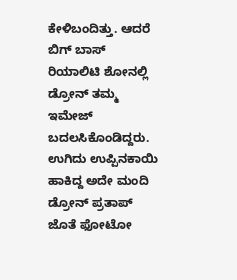ಕೇಳಿಬಂದಿತ್ತು. ಆದರೆ ಬಿಗ್ ಬಾಸ್ ರಿಯಾಲಿಟಿ ಶೋನಲ್ಲಿ ಡ್ರೋನ್ ತಮ್ಮ ಇಮೇಜ್ ಬದಲಸಿಕೊಂಡಿದ್ದರು. ಉಗಿದು ಉಪ್ಪಿನಕಾಯಿ ಹಾಕಿದ್ದ ಅದೇ ಮಂದಿ ಡ್ರೋನ್ ಪ್ರತಾಪ್ ಜೊತೆ ಫೋಟೋ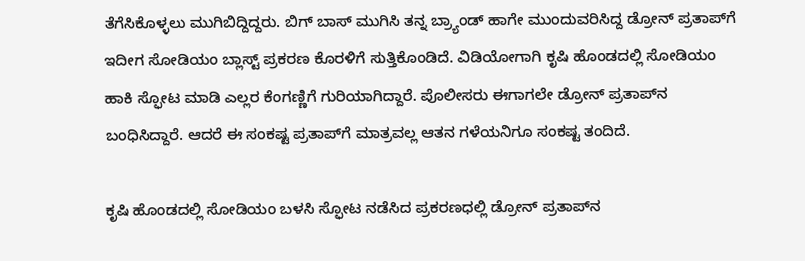ತೆಗೆಸಿಕೊಳ್ಳಲು ಮುಗಿಬಿದ್ದಿದ್ದರು. ಬಿಗ್ ಬಾಸ್ ಮುಗಿಸಿ ತನ್ನ ಬ್ರ್ಯಾಂಡ್ ಹಾಗೇ ಮುಂದುವರಿಸಿದ್ದ ಡ್ರೋನ್ ಪ್ರತಾಪ್‌ಗೆ ಇದೀಗ ಸೋಡಿಯಂ ಬ್ಲಾಸ್ಟ್ ಪ್ರಕರಣ ಕೊರಳಿಗೆ ಸುತ್ತಿಕೊಂಡಿದೆ. ವಿಡಿಯೋಗಾಗಿ ಕೃಷಿ ಹೊಂಡದಲ್ಲಿ ಸೋಡಿಯಂ ಹಾಕಿ ಸ್ಫೋಟ ಮಾಡಿ ಎಲ್ಲರ ಕೆಂಗಣ್ಣಿಗೆ ಗುರಿಯಾಗಿದ್ದಾರೆ. ಪೊಲೀಸರು ಈಗಾಗಲೇ ಡ್ರೋನ್ ಪ್ರತಾಪ್‌ನ ಬಂಧಿಸಿದ್ದಾರೆ. ಆದರೆ ಈ ಸಂಕಷ್ಟ ಪ್ರತಾಪ್‌ಗೆ ಮಾತ್ರವಲ್ಲ ಆತನ ಗಳೆಯನಿಗೂ ಸಂಕಷ್ಟ ತಂದಿದೆ.

ಕೃಷಿ ಹೊಂಡದಲ್ಲಿ ಸೋಡಿಯಂ ಬಳಸಿ ಸ್ಫೋಟ ನಡೆಸಿದ ಪ್ರಕರಣಧಲ್ಲಿ ಡ್ರೋನ್ ಪ್ರತಾಪ್‌ನ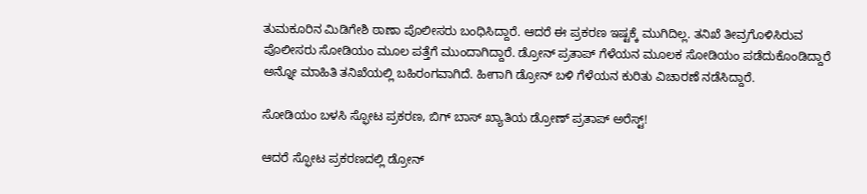ತುಮಕೂರಿನ ಮಿಡಿಗೇಶಿ ಠಾಣಾ ಪೊಲೀಸರು ಬಂಧಿಸಿದ್ದಾರೆ. ಆದರೆ ಈ ಪ್ರಕರಣ ಇಷ್ಟಕ್ಕೆ ಮುಗಿದಿಲ್ಲ. ತನಿಖೆ ತೀವ್ರಗೊಳಿಸಿರುವ ಪೊಲೀಸರು ಸೋಡಿಯಂ ಮೂಲ ಪತ್ತೆಗೆ ಮುಂದಾಗಿದ್ದಾರೆ. ಡ್ರೋನ್ ಪ್ರತಾಪ್ ಗೆಳೆಯನ ಮೂಲಕ ಸೋಡಿಯಂ ಪಡೆದುಕೊಂಡಿದ್ದಾರೆ ಅನ್ನೋ ಮಾಹಿತಿ ತನಿಖೆಯಲ್ಲಿ ಬಹಿರಂಗವಾಗಿದೆ. ಹೀಗಾಗಿ ಡ್ರೋನ್ ಬಳಿ ಗೆಳೆಯನ ಕುರಿತು ವಿಚಾರಣೆ ನಡೆಸಿದ್ದಾರೆ.

ಸೋಡಿಯಂ ಬಳಸಿ ಸ್ಫೋಟ ಪ್ರಕರಣ, ಬಿಗ್ ಬಾಸ್ ಖ್ಯಾತಿಯ ಡ್ರೋಣ್ ಪ್ರತಾಪ್ ಅರೆಸ್ಟ್!

ಆದರೆ ಸ್ಫೋಟ ಪ್ರಕರಣದಲ್ಲಿ ಡ್ರೋನ್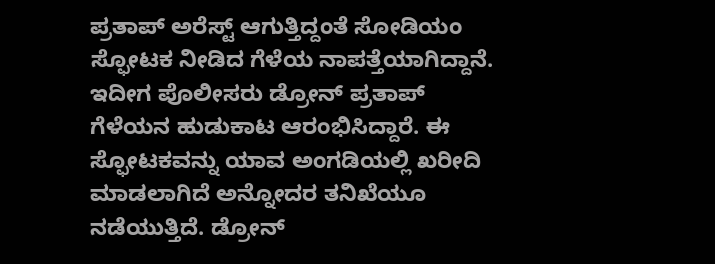ಪ್ರತಾಪ್ ಅರೆಸ್ಟ್ ಆಗುತ್ತಿದ್ದಂತೆ ಸೋಡಿಯಂ ಸ್ಫೋಟಕ ನೀಡಿದ ಗೆಳೆಯ ನಾಪತ್ತೆಯಾಗಿದ್ದಾನೆ. ಇದೀಗ ಪೊಲೀಸರು ಡ್ರೋನ್ ಪ್ರತಾಪ್ ಗೆಳೆಯನ ಹುಡುಕಾಟ ಆರಂಭಿಸಿದ್ದಾರೆ. ಈ ಸ್ಫೋಟಕವನ್ನು ಯಾವ ಅಂಗಡಿಯಲ್ಲಿ ಖರೀದಿ ಮಾಡಲಾಗಿದೆ ಅನ್ನೋದರ ತನಿಖೆಯೂ ನಡೆಯುತ್ತಿದೆ. ಡ್ರೋನ್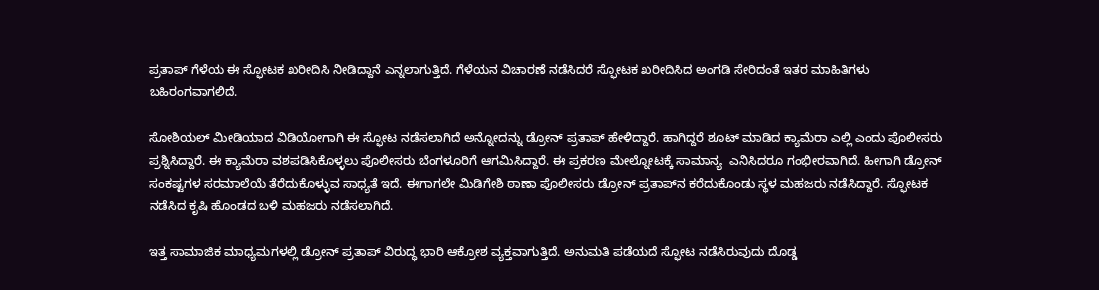ಪ್ರತಾಪ್ ಗೆಳೆಯ ಈ ಸ್ಫೋಟಕ ಖರೀದಿಸಿ ನೀಡಿದ್ದಾನೆ ಎನ್ನಲಾಗುತ್ತಿದೆ. ಗೆಳೆಯನ ವಿಚಾರಣೆ ನಡೆಸಿದರೆ ಸ್ಫೋಟಕ ಖರೀದಿಸಿದ ಅಂಗಡಿ ಸೇರಿದಂತೆ ಇತರ ಮಾಹಿತಿಗಳು ಬಹಿರಂಗವಾಗಲಿದೆ.

ಸೋಶಿಯಲ್ ಮೀಡಿಯಾದ ವಿಡಿಯೋಗಾಗಿ ಈ ಸ್ಫೋಟ ನಡೆಸಲಾಗಿದೆ ಅನ್ನೋದನ್ನು ಡ್ರೋನ್ ಪ್ರತಾಪ್ ಹೇಳಿದ್ದಾರೆ. ಹಾಗಿದ್ದರೆ ಶೂಟ್ ಮಾಡಿದ ಕ್ಯಾಮೆರಾ ಎಲ್ಲಿ ಎಂದು ಪೊಲೀಸರು ಪ್ರಶ್ನಿಸಿದ್ದಾರೆ. ಈ ಕ್ಯಾಮೆರಾ ವಶಪಡಿಸಿಕೊಳ್ಳಲು ಪೊಲೀಸರು ಬೆಂಗಳೂರಿಗೆ ಆಗಮಿಸಿದ್ದಾರೆ. ಈ ಪ್ರಕರಣ ಮೇಲ್ನೋಟಕ್ಕೆ ಸಾಮಾನ್ಯ  ಎನಿಸಿದರೂ ಗಂಭೀರವಾಗಿದೆ. ಹೀಗಾಗಿ ಡ್ರೋನ್ ಸಂಕಷ್ಟಗಳ ಸರಮಾಲೆಯೆ ತೆರೆದುಕೊಳ್ಳುವ ಸಾಧ್ಯತೆ ಇದೆ. ಈಗಾಗಲೇ ಮಿಡಿಗೇಶಿ ಠಾಣಾ ಪೊಲೀಸರು ಡ್ರೋನ್ ಪ್ರತಾಪ್‌ನ ಕರೆದುಕೊಂಡು ಸ್ಥಳ ಮಹಜರು ನಡೆಸಿದ್ದಾರೆ. ಸ್ಫೋಟಕ ನಡೆಸಿದ ಕೃಷಿ ಹೊಂಡದ ಬಳಿ ಮಹಜರು ನಡೆಸಲಾಗಿದೆ.

ಇತ್ತ ಸಾಮಾಜಿಕ ಮಾಧ್ಯಮಗಳಲ್ಲಿ ಡ್ರೋನ್ ಪ್ರತಾಪ್ ವಿರುದ್ಧ ಭಾರಿ ಆಕ್ರೋಶ ವ್ಯಕ್ತವಾಗುತ್ತಿದೆ. ಅನುಮತಿ ಪಡೆಯದೆ ಸ್ಫೋಟ ನಡೆಸಿರುವುದು ದೊಡ್ಡ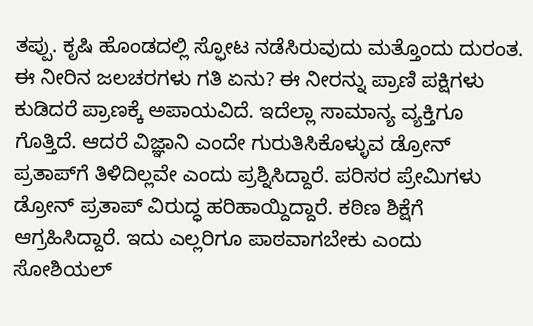ತಪ್ಪು. ಕೃಷಿ ಹೊಂಡದಲ್ಲಿ ಸ್ಫೋಟ ನಡೆಸಿರುವುದು ಮತ್ತೊಂದು ದುರಂತ. ಈ ನೀರಿನ ಜಲಚರಗಳು ಗತಿ ಏನು? ಈ ನೀರನ್ನು ಪ್ರಾಣಿ ಪಕ್ಷಿಗಳು ಕುಡಿದರೆ ಪ್ರಾಣಕ್ಕೆ ಅಪಾಯವಿದೆ. ಇದೆಲ್ಲಾ ಸಾಮಾನ್ಯ ವ್ಯಕ್ತಿಗೂ ಗೊತ್ತಿದೆ. ಆದರೆ ವಿಜ್ಞಾನಿ ಎಂದೇ ಗುರುತಿಸಿಕೊಳ್ಳುವ ಡ್ರೋನ್ ಪ್ರತಾಪ್‌ಗೆ ತಿಳಿದಿಲ್ಲವೇ ಎಂದು ಪ್ರಶ್ನಿಸಿದ್ದಾರೆ. ಪರಿಸರ ಪ್ರೇಮಿಗಳು ಡ್ರೋನ್ ಪ್ರತಾಪ್ ವಿರುದ್ಧ ಹರಿಹಾಯ್ದಿದ್ದಾರೆ. ಕಠಿಣ ಶಿಕ್ಷೆಗೆ ಆಗ್ರಹಿಸಿದ್ದಾರೆ. ಇದು ಎಲ್ಲರಿಗೂ ಪಾಠವಾಗಬೇಕು ಎಂದು ಸೋಶಿಯಲ್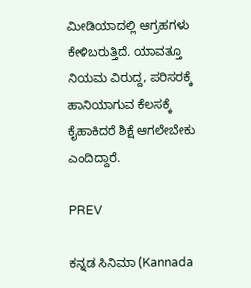ಮೀಡಿಯಾದಲ್ಲಿ ಆಗ್ರಹಗಳು ಕೇಳಿಬರುತ್ತಿದೆ. ಯಾವತ್ತೂ ನಿಯಮ ವಿರುದ್ದ, ಪರಿಸರಕ್ಕೆ ಹಾನಿಯಾಗುವ ಕೆಲಸಕ್ಕೆ ಕೈಹಾಕಿದರೆ ಶಿಕ್ಷೆ ಆಗಲೇಬೇಕು ಎಂದಿದ್ದಾರೆ.

PREV

ಕನ್ನಡ ಸಿನಿಮಾ (Kannada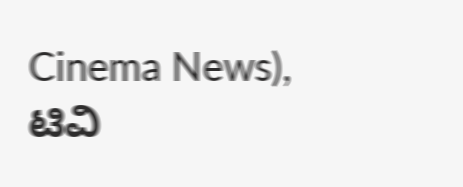Cinema News), ಟಿವಿ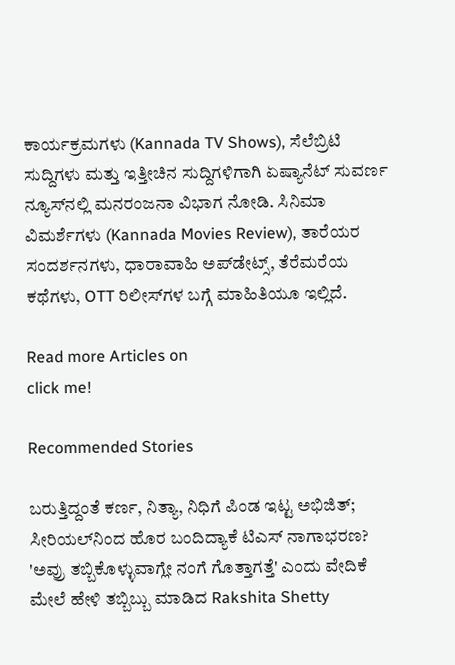ಕಾರ್ಯಕ್ರಮಗಳು (Kannada TV Shows), ಸೆಲೆಬ್ರಿಟಿ ಸುದ್ದಿಗಳು ಮತ್ತು ಇತ್ತೀಚಿನ ಸುದ್ದಿಗಳಿಗಾಗಿ ಏಷ್ಯಾನೆಟ್ ಸುವರ್ಣ ನ್ಯೂಸ್‌ನಲ್ಲಿ ಮನರಂಜನಾ ವಿಭಾಗ ನೋಡಿ. ಸಿನಿಮಾ ವಿಮರ್ಶೆಗಳು (Kannada Movies Review), ತಾರೆಯರ ಸಂದರ್ಶನಗಳು, ಧಾರಾವಾಹಿ ಅಪ್‌ಡೇಟ್ಸ್‌, ತೆರೆಮರೆಯ ಕಥೆಗಳು, OTT ರಿಲೀಸ್‌ಗಳ ಬಗ್ಗೆ ಮಾಹಿತಿಯೂ ಇಲ್ಲಿದೆ.

Read more Articles on
click me!

Recommended Stories

ಬರುತ್ತಿದ್ದಂತೆ ಕರ್ಣ, ನಿತ್ಯಾ, ನಿಧಿಗೆ ಪಿಂಡ ಇಟ್ಟ ಅಭಿಜಿತ್; ಸೀರಿಯಲ್‌ನಿಂದ ಹೊರ ಬಂದಿದ್ಯಾಕೆ ಟಿಎಸ್ ನಾಗಾಭರಣ?
'ಅವ್ರು ತಬ್ಬಿಕೊಳ್ಳುವಾಗ್ಲೇ ನಂಗೆ ಗೊತ್ತಾಗತ್ತೆ' ಎಂದು ವೇದಿಕೆ ಮೇಲೆ ಹೇಳಿ ತಬ್ಬಿಬ್ಬು ಮಾಡಿದ Rakshita Shetty